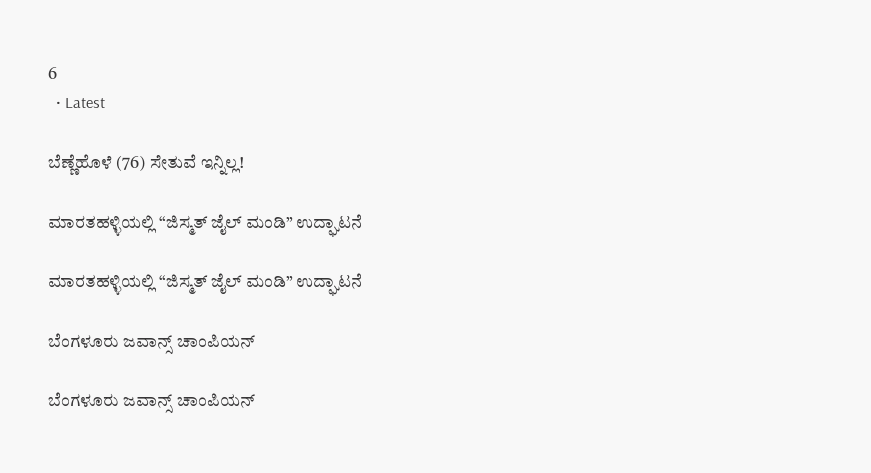6
  • Latest

ಬೆಣ್ಣೆಹೊಳೆ (76) ಸೇತುವೆ ಇನ್ನಿಲ್ಲ!

ಮಾರತಹಳ್ಳಿಯಲ್ಲಿ “ಜಿಸ್ಮತ್ ಜೈಲ್ ಮಂಡಿ” ಉದ್ಘಾಟನೆ

ಮಾರತಹಳ್ಳಿಯಲ್ಲಿ “ಜಿಸ್ಮತ್ ಜೈಲ್ ಮಂಡಿ” ಉದ್ಘಾಟನೆ

ಬೆಂಗಳೂರು ಜವಾನ್ಸ್ ಚಾಂಪಿಯನ್

ಬೆಂಗಳೂರು ಜವಾನ್ಸ್ ಚಾಂಪಿಯನ್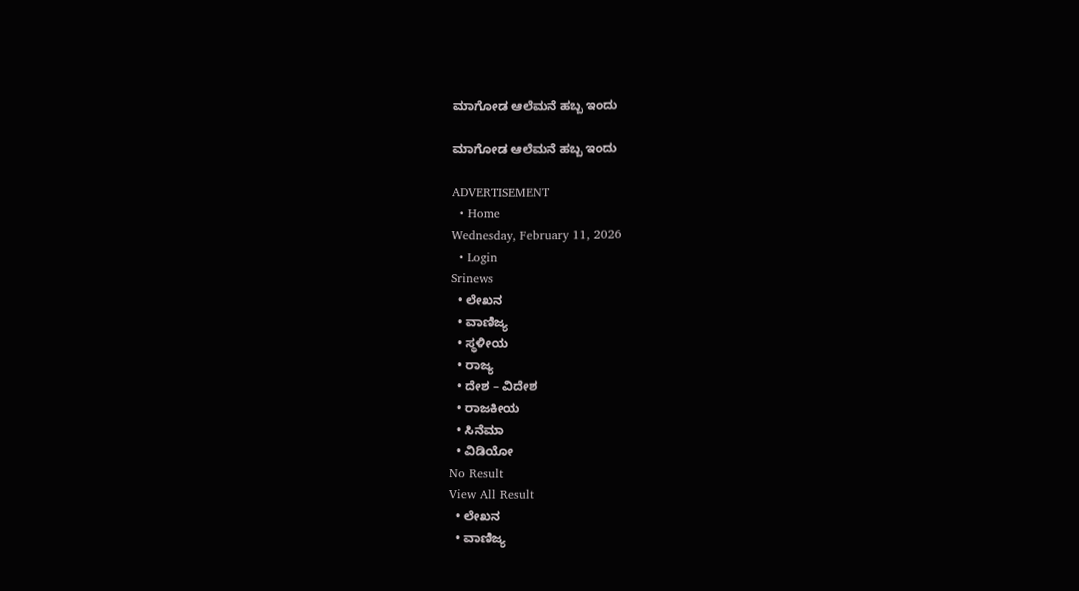ಮಾಗೋಡ ಆಲೆಮನೆ ಹಬ್ಬ ಇಂದು

ಮಾಗೋಡ ಆಲೆಮನೆ ಹಬ್ಬ ಇಂದು

ADVERTISEMENT
  • Home
Wednesday, February 11, 2026
  • Login
Srinews
  • ಲೇಖನ
  • ವಾಣಿಜ್ಯ
  • ಸ್ಥಳೀಯ
  • ರಾಜ್ಯ
  • ದೇಶ – ವಿದೇಶ
  • ರಾಜಕೀಯ
  • ಸಿನೆಮಾ
  • ವಿಡಿಯೋ
No Result
View All Result
  • ಲೇಖನ
  • ವಾಣಿಜ್ಯ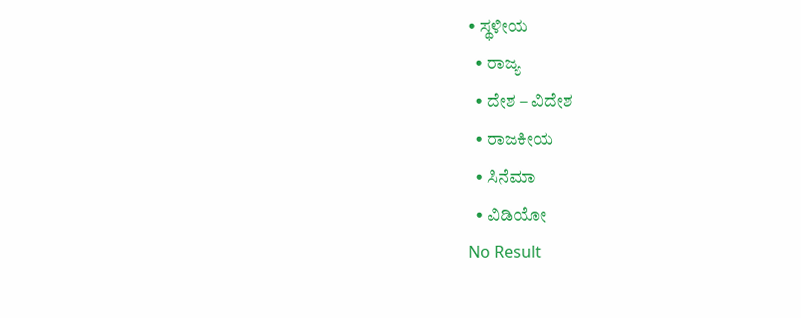• ಸ್ಥಳೀಯ
  • ರಾಜ್ಯ
  • ದೇಶ – ವಿದೇಶ
  • ರಾಜಕೀಯ
  • ಸಿನೆಮಾ
  • ವಿಡಿಯೋ
No Result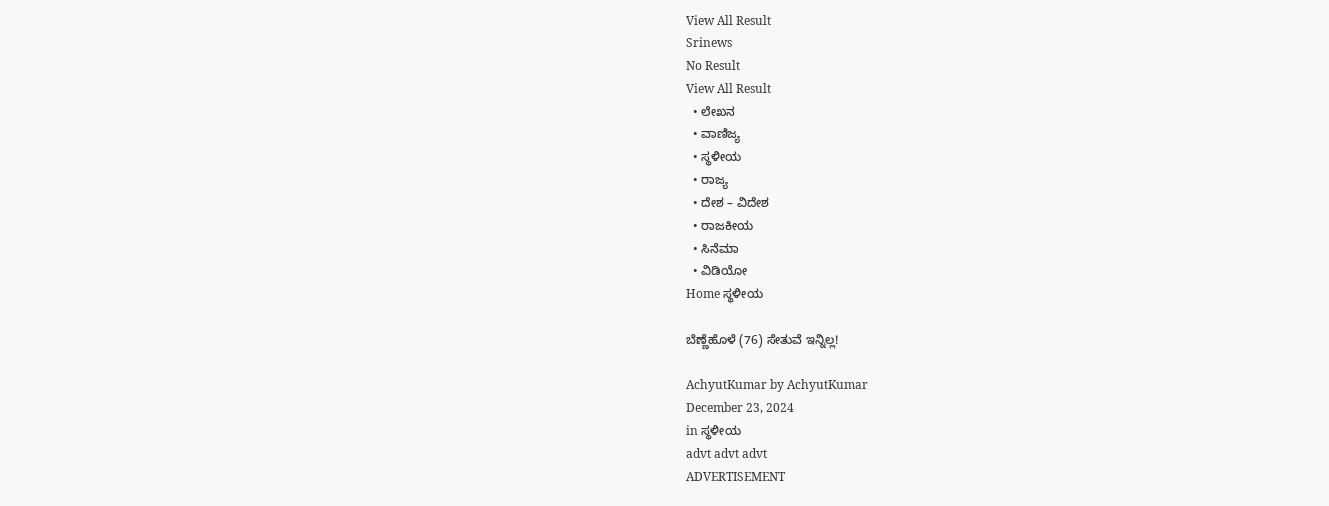View All Result
Srinews
No Result
View All Result
  • ಲೇಖನ
  • ವಾಣಿಜ್ಯ
  • ಸ್ಥಳೀಯ
  • ರಾಜ್ಯ
  • ದೇಶ – ವಿದೇಶ
  • ರಾಜಕೀಯ
  • ಸಿನೆಮಾ
  • ವಿಡಿಯೋ
Home ಸ್ಥಳೀಯ

ಬೆಣ್ಣೆಹೊಳೆ (76) ಸೇತುವೆ ಇನ್ನಿಲ್ಲ!

AchyutKumar by AchyutKumar
December 23, 2024
in ಸ್ಥಳೀಯ
advt advt advt
ADVERTISEMENT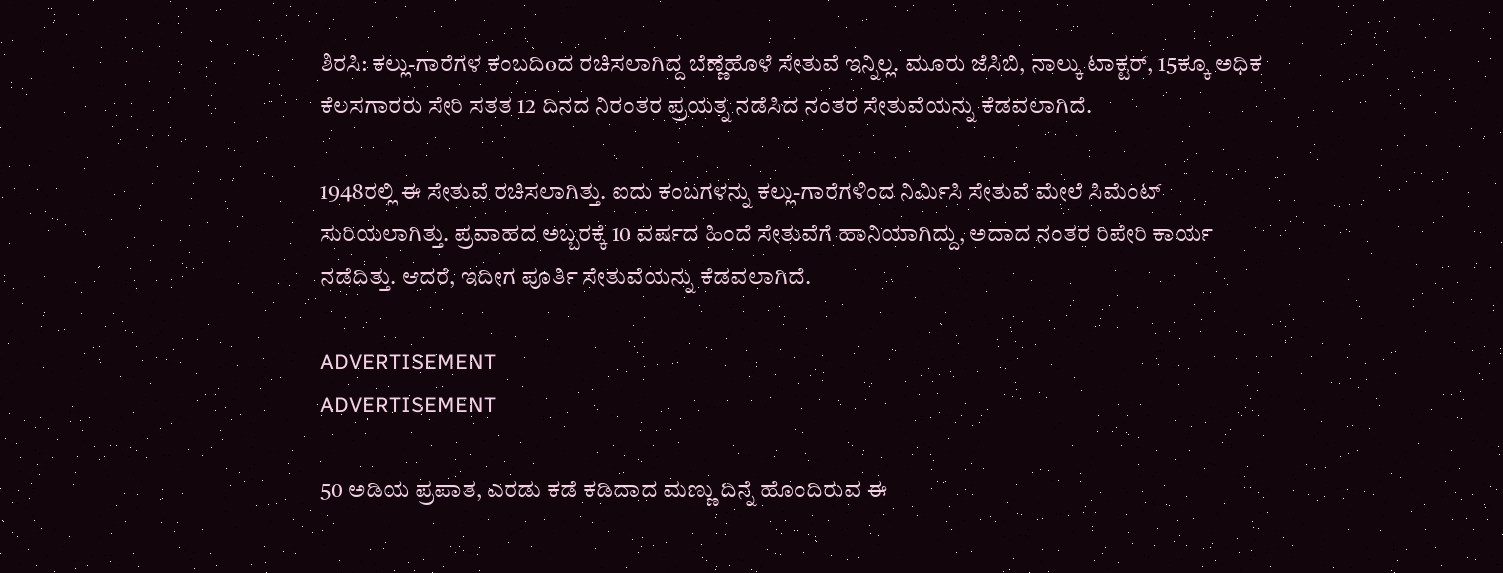ಶಿರಸಿ: ಕಲ್ಲು-ಗಾರೆಗಳ ಕಂಬದಿoದ ರಚಿಸಲಾಗಿದ್ದ ಬೆಣ್ಣೆಹೊಳೆ ಸೇತುವೆ ಇನ್ನಿಲ್ಲ. ಮೂರು ಜೆಸಿಬಿ, ನಾಲ್ಕು ಟಾಕ್ಟರ್, 15ಕ್ಕೂ ಅಧಿಕ ಕೆಲಸಗಾರರು ಸೇರಿ ಸತತ 12 ದಿನದ ನಿರಂತರ ಪ್ರಯತ್ನ ನಡೆಸಿದ ನಂತರ ಸೇತುವೆಯನ್ನು ಕೆಡವಲಾಗಿದೆ.

1948ರಲ್ಲಿ ಈ ಸೇತುವೆ ರಚಿಸಲಾಗಿತ್ತು. ಐದು ಕಂಬಗಳನ್ನು ಕಲ್ಲು-ಗಾರೆಗಳಿಂದ ನಿರ್ಮಿಸಿ ಸೇತುವೆ ಮೇಲೆ ಸಿಮೆಂಟ್ ಸುರಿಯಲಾಗಿತ್ತು. ಪ್ರವಾಹದ ಅಬ್ಬರಕ್ಕೆ 10 ವರ್ಷದ ಹಿಂದೆ ಸೇತುವೆಗೆ ಹಾನಿಯಾಗಿದ್ದು, ಅದಾದ ನಂತರ ರಿಪೇರಿ ಕಾರ್ಯ ನಡೆದಿತ್ತು. ಆದರೆ, ಇದೀಗ ಪೂರ್ತಿ ಸೇತುವೆಯನ್ನು ಕೆಡವಲಾಗಿದೆ.

ADVERTISEMENT
ADVERTISEMENT

50 ಅಡಿಯ ಪ್ರಪಾತ, ಎರಡು ಕಡೆ ಕಡಿದಾದ ಮಣ್ಣು ದಿನ್ನೆ ಹೊಂದಿರುವ ಈ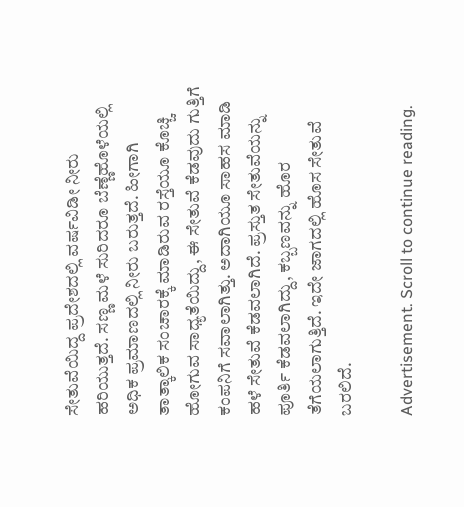ಸೇತುವೆಯಿದ್ದ ಪ್ರದೇಶದಲ್ಲಿ ವರ್ಷವಿಡೀ ನೀರು ಹರಿಯುತ್ತದೆ. ಸಣ್ಣ ಮಳೆ ಸುರಿದರೂ ಬೆಣ್ಣೆಹೊಳೆಯಲ್ಲಿ ಅಧಿಕ ಪ್ರಮಾಣದಲ್ಲಿ ನೀರು ಬರುತ್ತದೆ. ಹೀಗಾಗಿ ತಾತ್ಕಾಲಿಕ ಸಂಚಾರಕ್ಕೆ ಮಾಡಿರುವ ರಸ್ತೆಯೂ ಕೊಚ್ಚಿ ಹೋಗುವ ಸಾಧ್ಯತೆಯಿದ್ದು, ಈ ಸೇತುವೆ ಕೆಡವುದು ಗುತ್ತಿಗೆ ಕಂಪನಿಗೆ ಸವಾಲಾಗಿತ್ತು. ಅದಾಗಿಯೂ ಸಾಹಸ ಮಾಡಿ ಹಳೆ ಸೇತುವೆ ಕೆಡವಲಾಗಿದೆ. ಪ್ರಸ್ತುತ ಸೇತುವೆಯನ್ನು ಪೂರ್ತಿ ಕೆಡವಲಾಗಿದ್ದು, ಕಬ್ಬಣವನ್ನು ಹೊರ ತೆಗೆಯಲಾಗುತ್ತಿದೆ. ಇದೇ ಜಾಗದಲ್ಲಿ ಹೊಸ ಸೇತುವೆ ಬರಲಿದೆ.

Advertisement. Scroll to continue reading.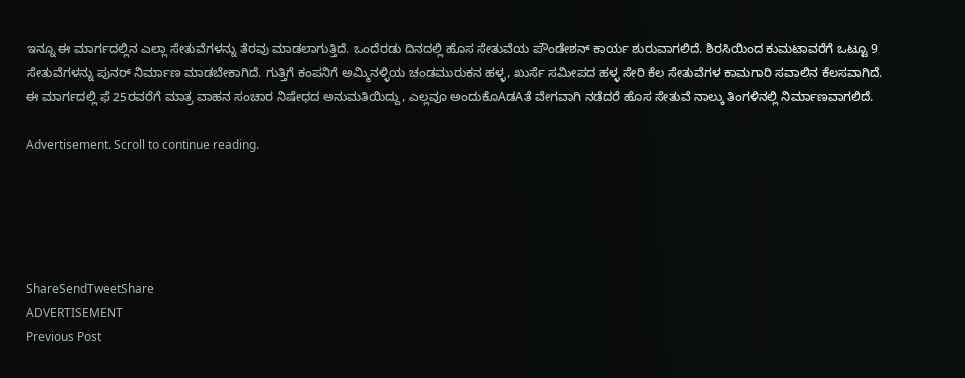ಇನ್ನೂ ಈ ಮಾರ್ಗದಲ್ಲಿನ ಎಲ್ಲಾ ಸೇತುವೆಗಳನ್ನು ತೆರವು ಮಾಡಲಾಗುತ್ತಿದೆ. ಒಂದೆರಡು ದಿನದಲ್ಲಿ ಹೊಸ ಸೇತುವೆಯ ಪೌಂಡೇಶನ್ ಕಾರ್ಯ ಶುರುವಾಗಲಿದೆ. ಶಿರಸಿಯಿಂದ ಕುಮಟಾವರೆಗೆ ಒಟ್ಟೂ 9 ಸೇತುವೆಗಳನ್ನು ಪುನರ್ ನಿರ್ಮಾಣ ಮಾಡಬೇಕಾಗಿದೆ. ಗುತ್ತಿಗೆ ಕಂಪನಿಗೆ ಅಮ್ಮಿನಳ್ಳಿಯ ಚಂಡಮುರುಕನ ಹಳ್ಳ, ಖುರ್ಸೆ ಸಮೀಪದ ಹಳ್ಳ ಸೇರಿ ಕೆಲ ಸೇತುವೆಗಳ ಕಾಮಗಾರಿ ಸವಾಲಿನ ಕೆಲಸವಾಗಿದೆ. ಈ ಮಾರ್ಗದಲ್ಲಿ ಫೆ 25ರವರೆಗೆ ಮಾತ್ರ ವಾಹನ ಸಂಚಾರ ನಿಷೇಧದ ಅನುಮತಿಯಿದ್ದು, ಎಲ್ಲವೂ ಅಂದುಕೊAಡAತೆ ವೇಗವಾಗಿ ನಡೆದರೆ ಹೊಸ ಸೇತುವೆ ನಾಲ್ಕು ತಿಂಗಳಿನಲ್ಲಿ ನಿರ್ಮಾಣವಾಗಲಿದೆ.

Advertisement. Scroll to continue reading.





ShareSendTweetShare
ADVERTISEMENT
Previous Post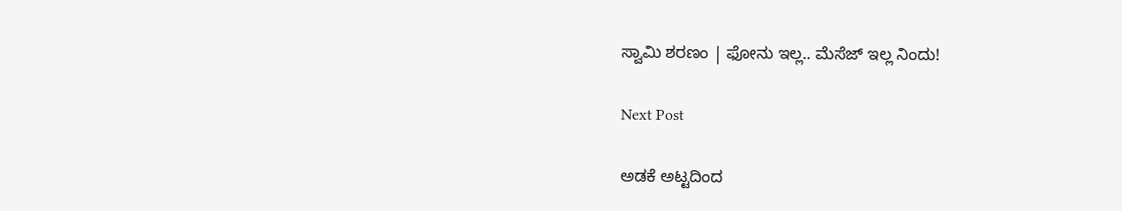ಸ್ವಾಮಿ ಶರಣಂ | ಫೋನು ಇಲ್ಲ.. ಮೆಸೆಜ್ ಇಲ್ಲ ನಿಂದು!

Next Post

ಅಡಕೆ ಅಟ್ಟದಿಂದ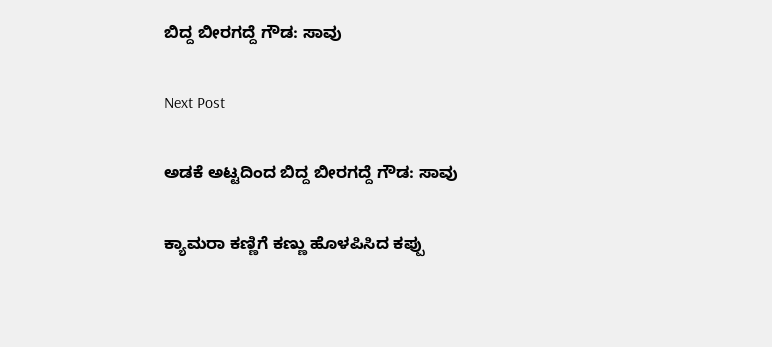ಬಿದ್ದ ಬೀರಗದ್ದೆ ಗೌಡ: ಸಾವು

Next Post

ಅಡಕೆ ಅಟ್ಟದಿಂದ ಬಿದ್ದ ಬೀರಗದ್ದೆ ಗೌಡ: ಸಾವು

ಕ್ಯಾಮರಾ ಕಣ್ಣಿಗೆ ಕಣ್ಣು ಹೊಳಪಿಸಿದ ಕಪ್ಪು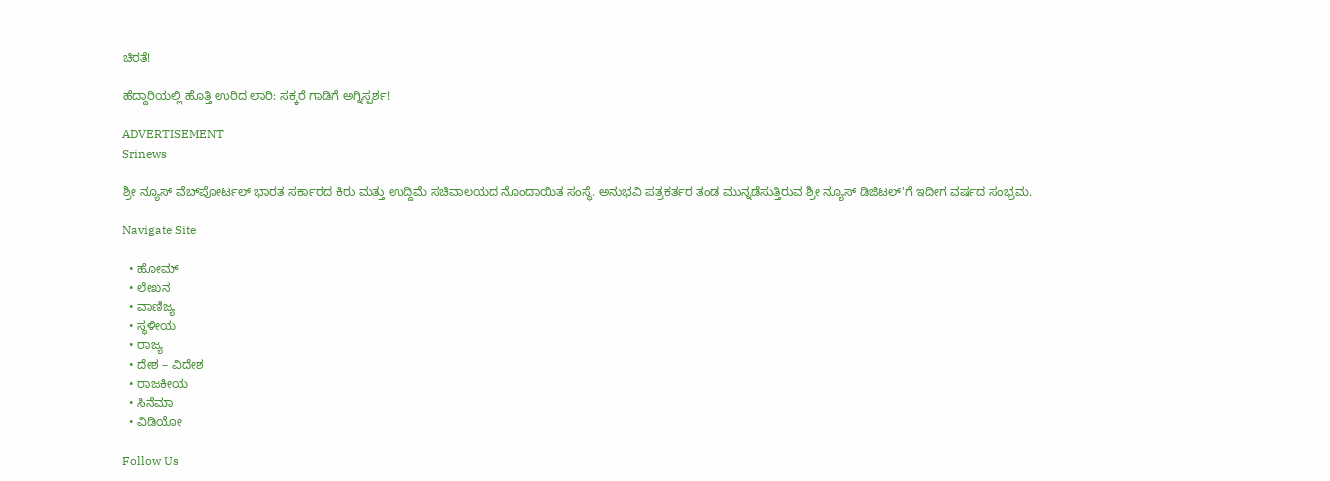ಚಿರತೆ!

ಹೆದ್ದಾರಿಯಲ್ಲಿ ಹೊತ್ತಿ ಉರಿದ ಲಾರಿ: ಸಕ್ಕರೆ ಗಾಡಿಗೆ ಅಗ್ನಿಸ್ಪರ್ಶ!

ADVERTISEMENT
Srinews

ಶ್ರೀ ನ್ಯೂಸ್ ವೆಬ್‌ಪೋರ್ಟಲ್ ಭಾರತ ಸರ್ಕಾರದ ಕಿರು ಮತ್ತು ಉದ್ದಿಮೆ ಸಚಿವಾಲಯದ ನೊಂದಾಯಿತ ಸಂಸ್ಥೆ. ಅನುಭವಿ ಪತ್ರಕರ್ತರ ತಂಡ ಮುನ್ನಡೆಸುತ್ತಿರುವ ಶ್ರೀ ನ್ಯೂಸ್ ಡಿಜಿಟಲ್'ಗೆ ಇದೀಗ ವರ್ಷದ ಸಂಭ್ರಮ.

Navigate Site

  • ಹೋಮ್
  • ಲೇಖನ
  • ವಾಣಿಜ್ಯ
  • ಸ್ಥಳೀಯ
  • ರಾಜ್ಯ
  • ದೇಶ – ವಿದೇಶ
  • ರಾಜಕೀಯ
  • ಸಿನೆಮಾ
  • ವಿಡಿಯೋ

Follow Us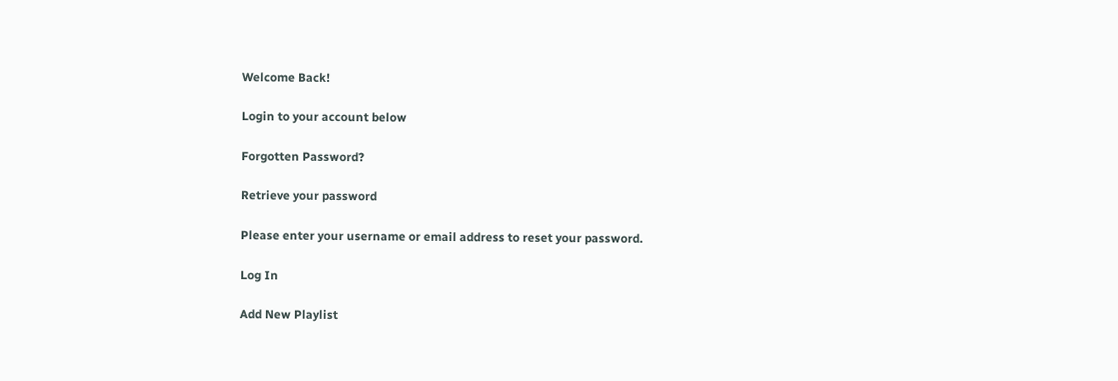Welcome Back!

Login to your account below

Forgotten Password?

Retrieve your password

Please enter your username or email address to reset your password.

Log In

Add New Playlist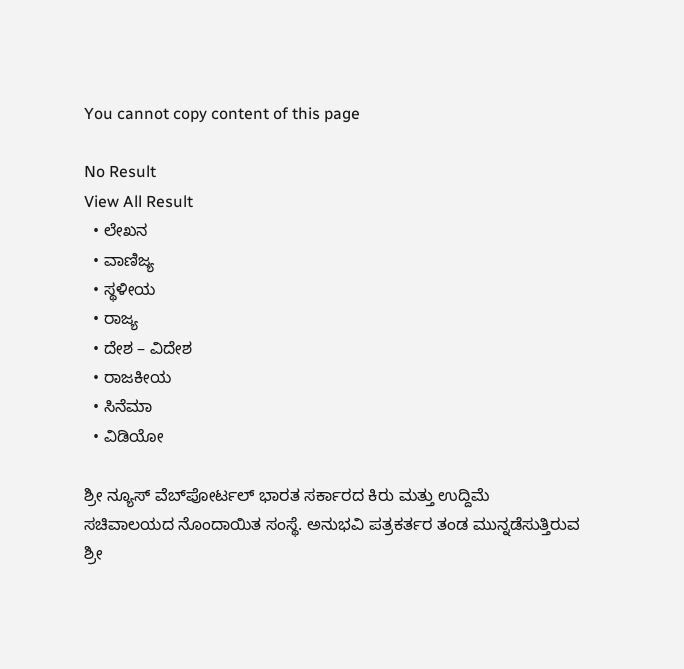You cannot copy content of this page

No Result
View All Result
  • ಲೇಖನ
  • ವಾಣಿಜ್ಯ
  • ಸ್ಥಳೀಯ
  • ರಾಜ್ಯ
  • ದೇಶ – ವಿದೇಶ
  • ರಾಜಕೀಯ
  • ಸಿನೆಮಾ
  • ವಿಡಿಯೋ

ಶ್ರೀ ನ್ಯೂಸ್ ವೆಬ್‌ಪೋರ್ಟಲ್ ಭಾರತ ಸರ್ಕಾರದ ಕಿರು ಮತ್ತು ಉದ್ದಿಮೆ ಸಚಿವಾಲಯದ ನೊಂದಾಯಿತ ಸಂಸ್ಥೆ. ಅನುಭವಿ ಪತ್ರಕರ್ತರ ತಂಡ ಮುನ್ನಡೆಸುತ್ತಿರುವ ಶ್ರೀ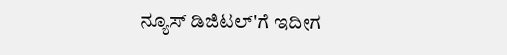ನ್ಯೂಸ್ ಡಿಜಿಟಲ್'ಗೆ ಇದೀಗ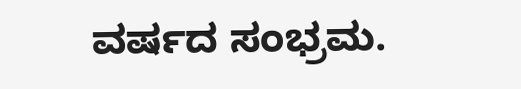ವರ್ಷದ ಸಂಭ್ರಮ.